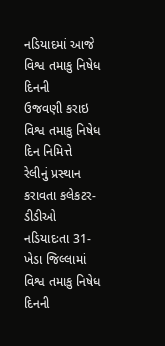નડિયાદમાં આજે વિશ્વ તમાકુ નિષેધ દિનની
ઉજવણી કરાઇ
વિશ્વ તમાકુ નિષેધ દિન નિમિત્તે
રેલીનું પ્રસ્થાન કરાવતા કલેકટર-ડીડીઓ
નડિયાદઃતા 31-ખેડા જિલ્લામાં
વિશ્વ તમાકુ નિષેધ દિનની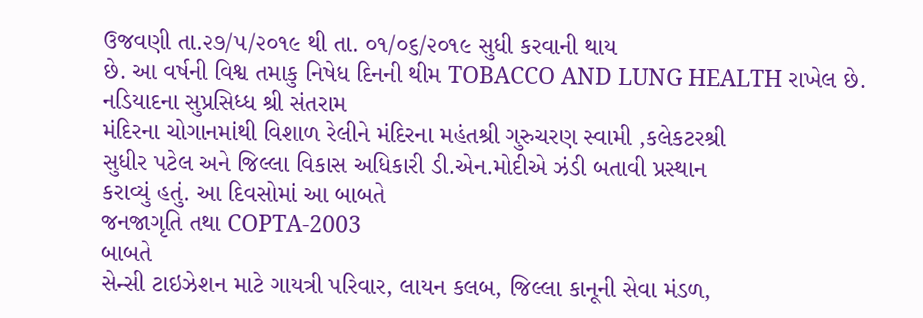ઉજવણી તા.૨૭/૫/૨૦૧૯ થી તા. ૦૧/૦૬/૨૦૧૯ સુધી કરવાની થાય
છે. આ વર્ષની વિશ્વ તમાકુ નિષેધ દિનની થીમ TOBACCO AND LUNG HEALTH રાખેલ છે. નડિયાદના સુપ્રસિધ્ધ શ્રી સંતરામ
મંદિરના ચોગાનમાંથી વિશાળ રેલીને મંદિરના મહંતશ્રી ગુરુચરણ સ્વામી ,કલેકટરશ્રી
સુધીર પટેલ અને જિલ્લા વિકાસ અધિકારી ડી.એન.મોદીએ ઝંડી બતાવી પ્રસ્થાન
કરાવ્યું હતું. આ દિવસોમાં આ બાબતે
જનજાગૃતિ તથા COPTA-2003
બાબતે
સેન્સી ટાઇઝેશન માટે ગાયત્રી પરિવાર, લાયન કલબ, જિલ્લા કાનૂની સેવા મંડળ,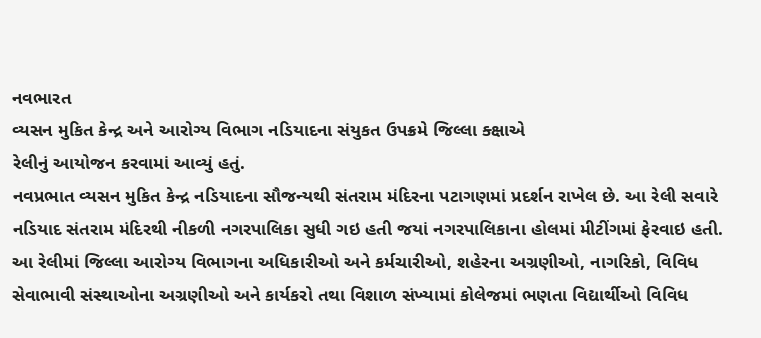નવભારત
વ્યસન મુકિત કેન્દ્ર અને આરોગ્ય વિભાગ નડિયાદના સંયુકત ઉપક્રમે જિલ્લા ક્ક્ષાએ
રેલીનું આયોજન કરવામાં આવ્યું હતું.
નવપ્રભાત વ્યસન મુકિત કેન્દ્ર નડિયાદના સૌજન્યથી સંતરામ મંદિરના પટાગણમાં પ્રદર્શન રાખેલ છે. આ રેલી સવારે નડિયાદ સંતરામ મંદિરથી નીકળી નગરપાલિકા સુધી ગઇ હતી જયાં નગરપાલિકાના હોલમાં મીટીંગમાં ફેરવાઇ હતી. આ રેલીમાં જિલ્લા આરોગ્ય વિભાગના અધિકારીઓ અને કર્મચારીઓ, શહેરના અગ્રણીઓ, નાગરિકો, વિવિધ સેવાભાવી સંસ્થાઓના અગ્રણીઓ અને કાર્યકરો તથા વિશાળ સંખ્યામાં કોલેજમાં ભણતા વિદ્યાર્થીઓ વિવિધ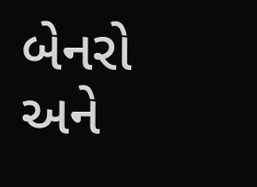બેનરો અને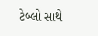ટેબ્લો સાથે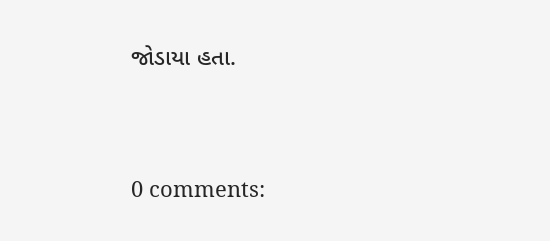જોડાયા હતા.




0 comments: